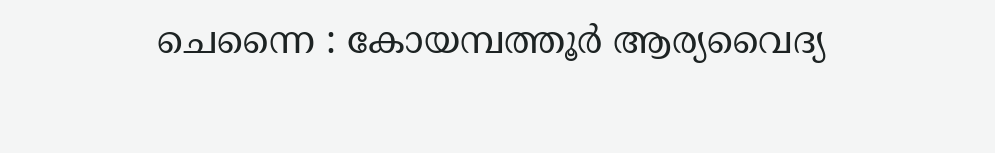ചെന്നൈ : കോയമ്പത്തൂർ ആര്യവൈദ്യ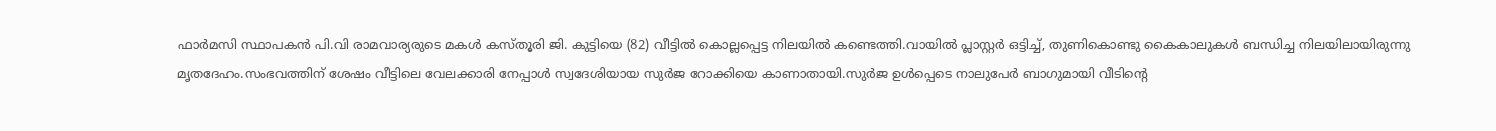ഫാർമസി സ്ഥാപകൻ പി.വി രാമവാര്യരുടെ മകൾ കസ്തൂരി ജി. കുട്ടിയെ (82) വീട്ടിൽ കൊല്ലപ്പെട്ട നിലയിൽ കണ്ടെത്തി.വായിൽ പ്ലാസ്റ്റർ ഒട്ടിച്ച്, തുണികൊണ്ടു കൈകാലുകൾ ബന്ധിച്ച നിലയിലായിരുന്നു മൃതദേഹം.സംഭവത്തിന് ശേഷം വീട്ടിലെ വേലക്കാരി നേപ്പാൾ സ്വദേശിയായ സുർജ റോക്കിയെ കാണാതായി.സുർജ ഉൾപ്പെടെ നാലുപേർ ബാഗുമായി വീടിന്റെ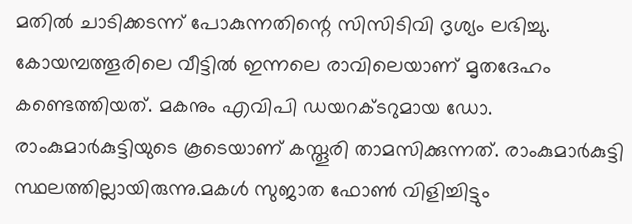മതിൽ ചാടിക്കടന്ന് പോകുന്നതിന്റെ സിസിടിവി ദൃശ്യം ലഭിച്ചു.
കോയമ്പത്തൂരിലെ വീട്ടിൽ ഇന്നലെ രാവിലെയാണ് മൃതദേഹം കണ്ടെത്തിയത്. മകനും എവിപി ഡയറക്ടറുമായ ഡോ. രാംകുമാർകുട്ടിയുടെ കൂടെയാണ് കസ്തൂരി താമസിക്കുന്നത്. രാംകുമാർകുട്ടി സ്ഥലത്തില്ലായിരുന്നു.മകൾ സുജാത ഫോൺ വിളിച്ചിട്ടും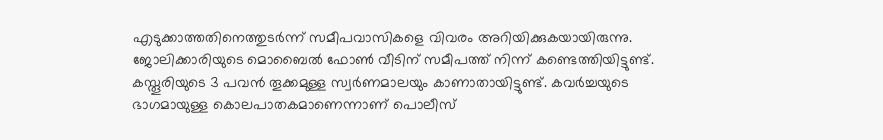എടുക്കാത്തതിനെത്തുടർന്ന് സമീപവാസികളെ വിവരം അറിയിക്കുകയായിരുന്നു.
ജോലിക്കാരിയുടെ മൊബൈൽ ഫോൺ വീടിന് സമീപത്ത് നിന്ന് കണ്ടെത്തിയിട്ടുണ്ട്. കസ്തൂരിയുടെ 3 പവൻ തൂക്കമുള്ള സ്വർണമാലയും കാണാതായിട്ടുണ്ട്. കവർച്ചയുടെ ഭാഗമായുള്ള കൊലപാതകമാണെന്നാണ് പൊലീസ്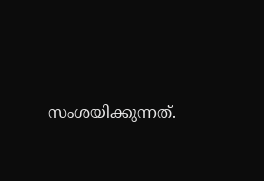സംശയിക്കുന്നത്.